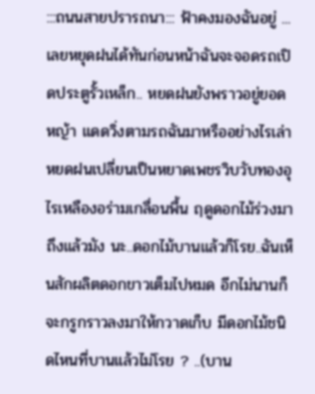:::ถนนสายปรารถนา::: ฟ้าคงมองฉันอยู่ ... เลยหยุดฝนได้ทันก่อนหน้าฉันจะจอดรถเปิดประตูรั้วเหล็ก.. หยดฝนยังพราวอยู่ยอดหญ้า แดดวิ่งตามรถฉันมาหรืออย่างไรเล่า หยดฝนเปลี่ยนเป็นหยาดเพชรวิบวับทองอุไรเหลืองอร่ามเกลื่อนพื้น ฤดูดอกไม้ร่วงมาถึงแล้วมัง นะ..ดอกไม้บานแล้วก็โรย..ฉันเห็นสักผลิตดอกขาวเต็มไปหมด อีกไม่นานก็จะกรูกราวลงมาให้กวาดเก็บ มีดอกไม้ชนิดไหนที่บานแล้วไม่โรย ? ..(บาน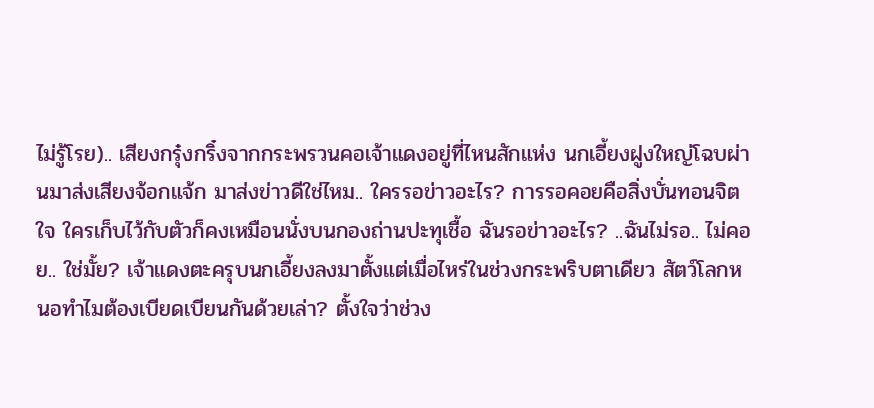ไม่รู้โรย).. เสียงกรุ๋งกริ๋งจากกระพรวนคอเจ้าแดงอยู่ที่ไหนสักแห่ง นกเอี้ยงฝูงใหญ่โฉบผ่านมาส่งเสียงจ้อกแจ้ก มาส่งข่าวดีใช่ไหม.. ใครรอข่าวอะไร? การรอคอยคือสิ่งบั่นทอนจิตใจ ใครเก็บไว้กับตัวก็คงเหมือนนั่งบนกองถ่านปะทุเชื้อ ฉันรอข่าวอะไร? ..ฉันไม่รอ.. ไม่คอย.. ใช่มั้ย? เจ้าแดงตะครุบนกเอี้ยงลงมาตั้งแต่เมื่อไหร่ในช่วงกระพริบตาเดียว สัตว์โลกหนอทำไมต้องเบียดเบียนกันด้วยเล่า? ตั้งใจว่าช่วง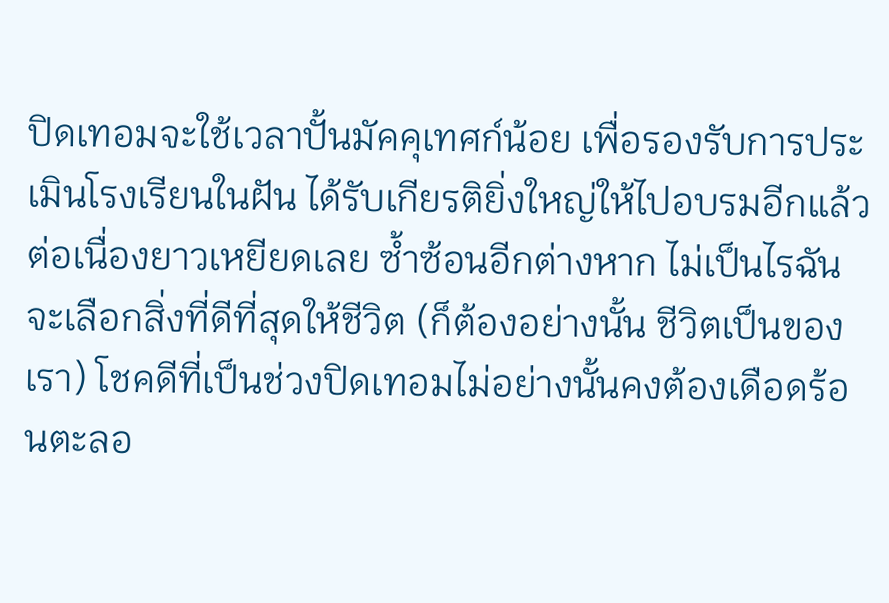ปิดเทอมจะใช้เวลาปั้นมัคคุเทศก์น้อย เพื่อรองรับการประเมินโรงเรียนในฝัน ได้รับเกียรติยิ่งใหญ่ให้ไปอบรมอีกแล้วต่อเนื่องยาวเหยียดเลย ซ้ำซ้อนอีกต่างหาก ไม่เป็นไรฉันจะเลือกสิ่งที่ดีที่สุดให้ชีวิต (ก็ต้องอย่างนั้น ชีวิตเป็นของเรา) โชคดีที่เป็นช่วงปิดเทอมไม่อย่างนั้นคงต้องเดือดร้อนตะลอ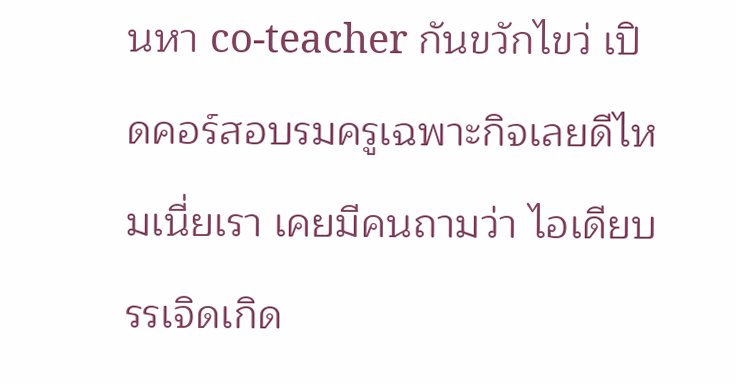นหา co-teacher กันขวักไขว่ เปิดคอร์สอบรมครูเฉพาะกิจเลยดีไหมเนี่ยเรา เคยมีคนถามว่า ไอเดียบรรเจิดเกิด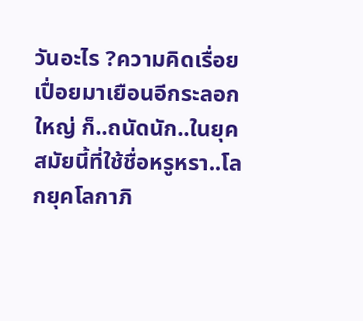วันอะไร ?ความคิดเรื่อยเปื่อยมาเยือนอีกระลอกใหญ่ ก็..ถนัดนัก..ในยุคสมัยนี้ที่ใช้ชื่อหรูหรา..โลกยุคโลกาภิ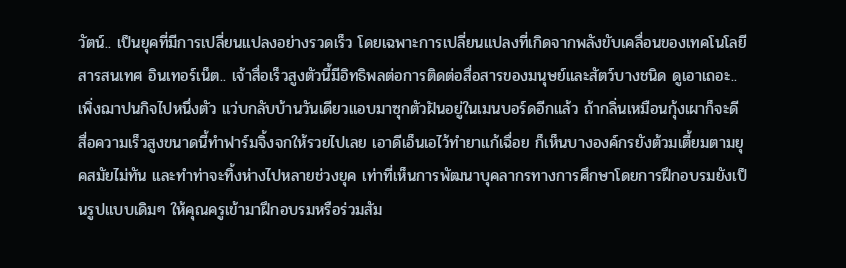วัตน์.. เป็นยุคที่มีการเปลี่ยนแปลงอย่างรวดเร็ว โดยเฉพาะการเปลี่ยนแปลงที่เกิดจากพลังขับเคลื่อนของเทคโนโลยีสารสนเทศ อินเทอร์เน็ต.. เจ้าสื่อเร็วสูงตัวนี้มีอิทธิพลต่อการติดต่อสื่อสารของมนุษย์และสัตว์บางชนิด ดูเอาเถอะ..เพิ่งฌาปนกิจไปหนึ่งตัว แว่บกลับบ้านวันเดียวแอบมาซุกตัวฝันอยู่ในเมนบอร์ดอีกแล้ว ถ้ากลิ่นเหมือนกุ้งเผาก็จะดี สื่อความเร็วสูงขนาดนี้ทำฟาร์มจิ้งจกให้รวยไปเลย เอาดีเอ็นเอไว้ทำยาแก้เฉื่อย ก็เห็นบางองค์กรยังต้วมเตี้ยมตามยุคสมัยไม่ทัน และทำท่าจะทิ้งห่างไปหลายช่วงยุค เท่าที่เห็นการพัฒนาบุคลากรทางการศึกษาโดยการฝึกอบรมยังเป็นรูปแบบเดิมๆ ให้คุณครูเข้ามาฝึกอบรมหรือร่วมสัม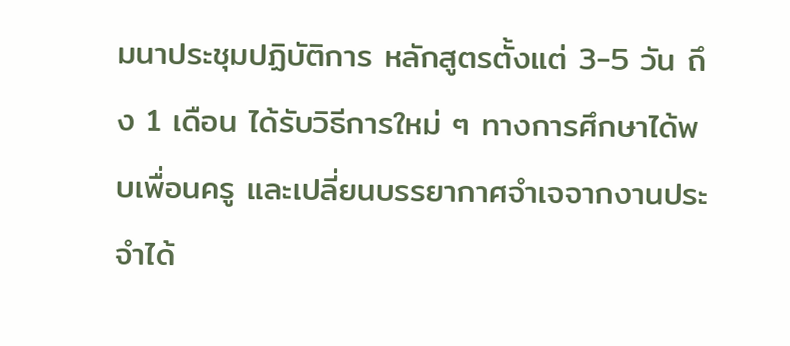มนาประชุมปฏิบัติการ หลักสูตรตั้งแต่ 3-5 วัน ถึง 1 เดือน ได้รับวิธีการใหม่ ๆ ทางการศึกษาได้พบเพื่อนครู และเปลี่ยนบรรยากาศจำเจจากงานประจำได้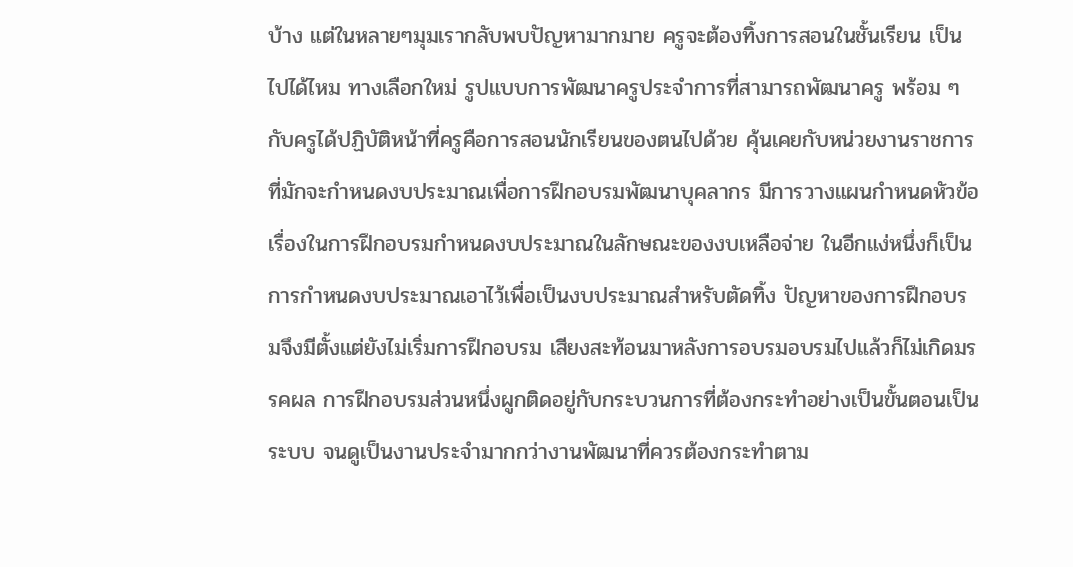บ้าง แต่ในหลายๆมุมเรากลับพบปัญหามากมาย ครูจะต้องทิ้งการสอนในชั้นเรียน เป็นไปได้ไหม ทางเลือกใหม่ รูปแบบการพัฒนาครูประจำการที่สามารถพัฒนาครู พร้อม ๆ กับครูได้ปฏิบัติหน้าที่ครูคือการสอนนักเรียนของตนไปด้วย คุ้นเคยกับหน่วยงานราชการที่มักจะกำหนดงบประมาณเพื่อการฝึกอบรมพัฒนาบุคลากร มีการวางแผนกำหนดหัวข้อเรื่องในการฝึกอบรมกำหนดงบประมาณในลักษณะของงบเหลือจ่าย ในอีกแง่หนึ่งก็เป็นการกำหนดงบประมาณเอาไว้เพื่อเป็นงบประมาณสำหรับตัดทิ้ง ปัญหาของการฝึกอบรมจึงมีตั้งแต่ยังไม่เริ่มการฝึกอบรม เสียงสะท้อนมาหลังการอบรมอบรมไปแล้วก็ไม่เกิดมรรคผล การฝึกอบรมส่วนหนึ่งผูกติดอยู่กับกระบวนการที่ต้องกระทำอย่างเป็นขั้นตอนเป็นระบบ จนดูเป็นงานประจำมากกว่างานพัฒนาที่ควรต้องกระทำตาม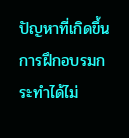ปัญหาที่เกิดขึ้น การฝึกอบรมกระทำได้ไม่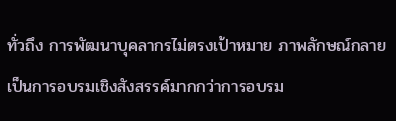ทั่วถึง การพัฒนาบุคลากรไม่ตรงเป้าหมาย ภาพลักษณ์กลายเป็นการอบรมเชิงสังสรรค์มากกว่าการอบรม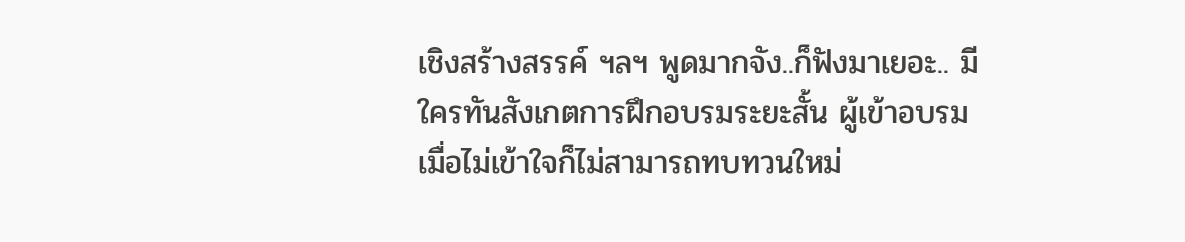เชิงสร้างสรรค์ ฯลฯ พูดมากจัง..ก็ฟังมาเยอะ.. มีใครทันสังเกตการฝึกอบรมระยะสั้น ผู้เข้าอบรมเมื่อไม่เข้าใจก็ไม่สามารถทบทวนใหม่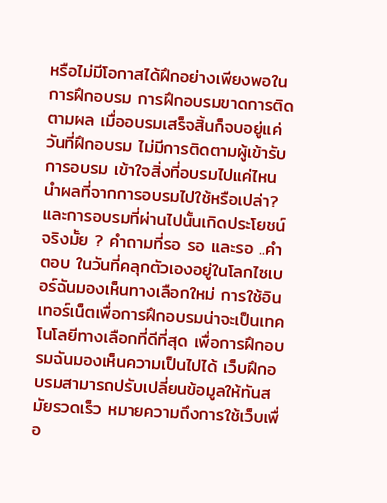หรือไม่มีโอกาสได้ฝึกอย่างเพียงพอในการฝึกอบรม การฝึกอบรมขาดการติดตามผล เมื่ออบรมเสร็จสิ้นก็จบอยู่แค่วันที่ฝึกอบรม ไม่มีการติดตามผู้เข้ารับการอบรม เข้าใจสิ่งที่อบรมไปแค่ไหน นำผลที่จากการอบรมไปใช้หรือเปล่า? และการอบรมที่ผ่านไปนั้นเกิดประโยชน์จริงมั้ย ? คำถามที่รอ รอ และรอ ..คำตอบ ในวันที่คลุกตัวเองอยู่ในโลกไซเบอร์ฉันมองเห็นทางเลือกใหม่ การใช้อินเทอร์เน็ตเพื่อการฝึกอบรมน่าจะเป็นเทคโนโลยีทางเลือกที่ดีที่สุด เพื่อการฝึกอบรมฉันมองเห็นความเป็นไปได้ เว็บฝึกอบรมสามารถปรับเปลี่ยนข้อมูลให้ทันสมัยรวดเร็ว หมายความถึงการใช้เว็บเพื่อ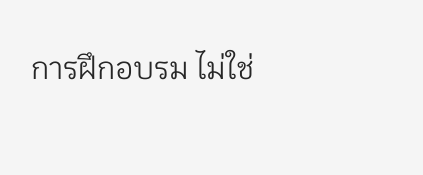การฝึกอบรม ไม่ใช่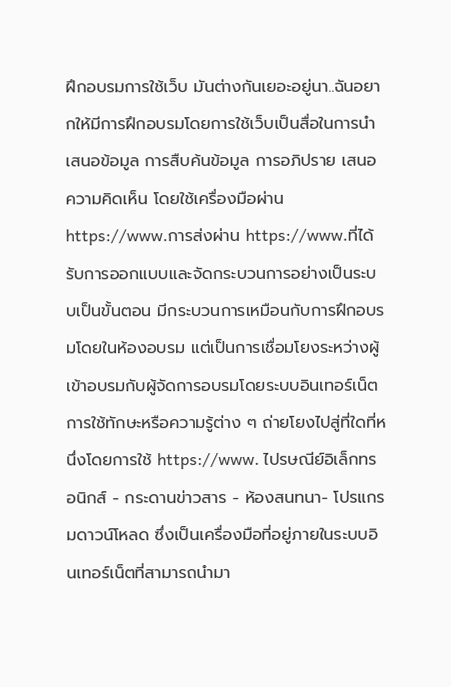ฝึกอบรมการใช้เว็บ มันต่างกันเยอะอยู่นา..ฉันอยากให้มีการฝึกอบรมโดยการใช้เว็บเป็นสื่อในการนำเสนอข้อมูล การสืบค้นข้อมูล การอภิปราย เสนอความคิดเห็น โดยใช้เครื่องมือผ่าน https://www.การส่งผ่าน https://www.ที่ได้รับการออกแบบและจัดกระบวนการอย่างเป็นระบบเป็นขั้นตอน มีกระบวนการเหมือนกับการฝึกอบรมโดยในห้องอบรม แต่เป็นการเชื่อมโยงระหว่างผู้เข้าอบรมกับผู้จัดการอบรมโดยระบบอินเทอร์เน็ต การใช้ทักษะหรือความรู้ต่าง ๆ ถ่ายโยงไปสู่ที่ใดที่หนึ่งโดยการใช้ https://www. ไปรษณีย์อิเล็กทรอนิกส์ - กระดานข่าวสาร - ห้องสนทนา- โปรแกรมดาวน์โหลด ซึ่งเป็นเครื่องมือที่อยู่ภายในระบบอินเทอร์เน็ตที่สามารถนำมา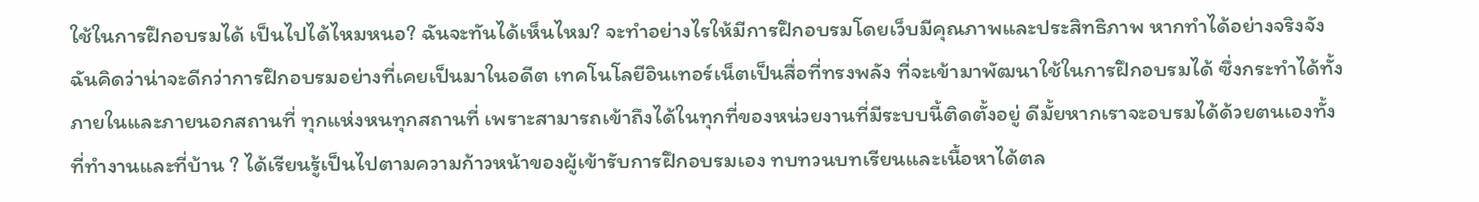ใช้ในการฝึกอบรมได้ เป็นไปได้ไหมหนอ? ฉันจะทันได้เห็นไหม? จะทำอย่างไรให้มีการฝึกอบรมโดยเว็บมีคุณภาพและประสิทธิภาพ หากทำได้อย่างจริงจัง ฉันคิดว่าน่าจะดีกว่าการฝึกอบรมอย่างที่เคยเป็นมาในอดีต เทคโนโลยีอินเทอร์เน็ตเป็นสื่อที่ทรงพลัง ที่จะเข้ามาพัฒนาใช้ในการฝึกอบรมได้ ซึ่งกระทำได้ทั้งภายในและภายนอกสถานที่ ทุกแห่งหนทุกสถานที่ เพราะสามารถเข้าถึงได้ในทุกที่ของหน่วยงานที่มีระบบนี้ติดตั้งอยู่ ดีมั้ยหากเราจะอบรมได้ด้วยตนเองทั้งที่ทำงานและที่บ้าน ? ได้เรียนรู้เป็นไปตามความก้าวหน้าของผู้เข้ารับการฝึกอบรมเอง ทบทวนบทเรียนและเนื้อหาได้ตล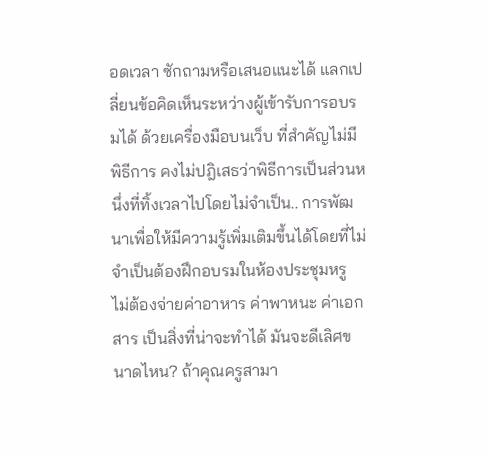อดเวลา ซักถามหรือเสนอแนะได้ แลกเปลี่ยนข้อคิดเห็นระหว่างผู้เข้ารับการอบรมได้ ด้วยเครื่องมือบนเว็บ ที่สำคัญไม่มีพิธีการ คงไม่ปฎิเสธว่าพิธีการเป็นส่วนหนึ่งที่ทิ้งเวลาไปโดยไม่จำเป็น.. การพัฒนาเพื่อให้มีความรู้เพิ่มเติมขึ้นได้โดยที่ไม่จำเป็นต้องฝึกอบรมในห้องประชุมหรู ไม่ต้องจ่ายค่าอาหาร ค่าพาหนะ ค่าเอกสาร เป็นสิ่งที่น่าจะทำได้ มันจะดีเลิศขนาดไหน? ถ้าคุณครูสามา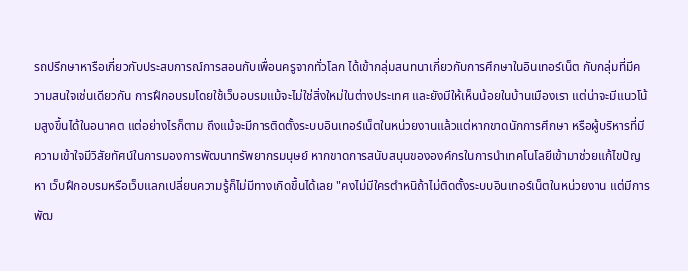รถปรึกษาหารือเกี่ยวกับประสบการณ์การสอนกับเพื่อนครูจากทั่วโลก ได้เข้ากลุ่มสนทนาเกี่ยวกับการศึกษาในอินเทอร์เน็ต กับกลุ่มที่มีความสนใจเช่นเดียวกัน การฝึกอบรมโดยใช้เว็บอบรมแม้จะไม่ใช่สิ่งใหม่ในต่างประเทศ และยังมีให้เห็นน้อยในบ้านเมืองเรา แต่น่าจะมีแนวโน้มสูงขึ้นได้ในอนาคต แต่อย่างไรก็ตาม ถึงแม้จะมีการติดตั้งระบบอินเทอร์เน็ตในหน่วยงานแล้วแต่หากขาดนักการศึกษา หรือผู้บริหารที่มีความเข้าใจมีวิสัยทัศน์ในการมองการพัฒนาทรัพยากรมนุษย์ หากขาดการสนับสนุนขององค์กรในการนำเทคโนโลยีเข้ามาช่วยแก้ไขปัญหา เว็บฝึกอบรมหรือเว็บแลกเปลี่ยนความรู้ก็ไม่มีทางเกิดขึ้นได้เลย "คงไม่มีใครตำหนิถ้าไม่ติดตั้งระบบอินเทอร์เน็ตในหน่วยงาน แต่มีการพัฒ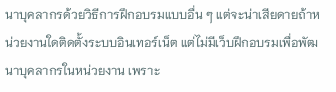นาบุคลากรด้วยวิธีการฝึกอบรมแบบอื่น ๆ แต่จะน่าเสียดายถ้าหน่วยงานใดติดตั้งระบบอินเทอร์เน็ต แต่ไม่มีเว็บฝึกอบรมเพื่อพัฒนาบุคลากรในหน่วยงาน เพราะ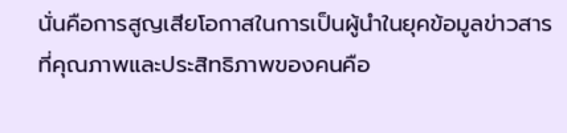นั่นคือการสูญเสียโอกาสในการเป็นผู้นำในยุคข้อมูลข่าวสาร ที่คุณภาพและประสิทธิภาพของคนคือ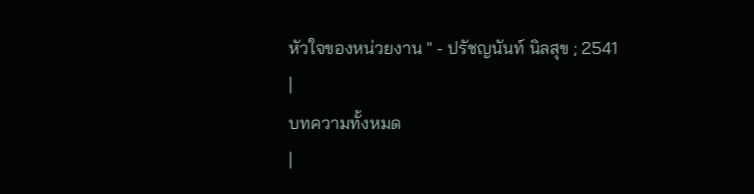หัวใจของหน่วยงาน " - ปรัชญนันท์ นิลสุข ; 2541
|
บทความทั้งหมด
|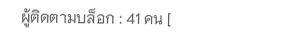ผู้ติดตามบล็อก : 41 คน [